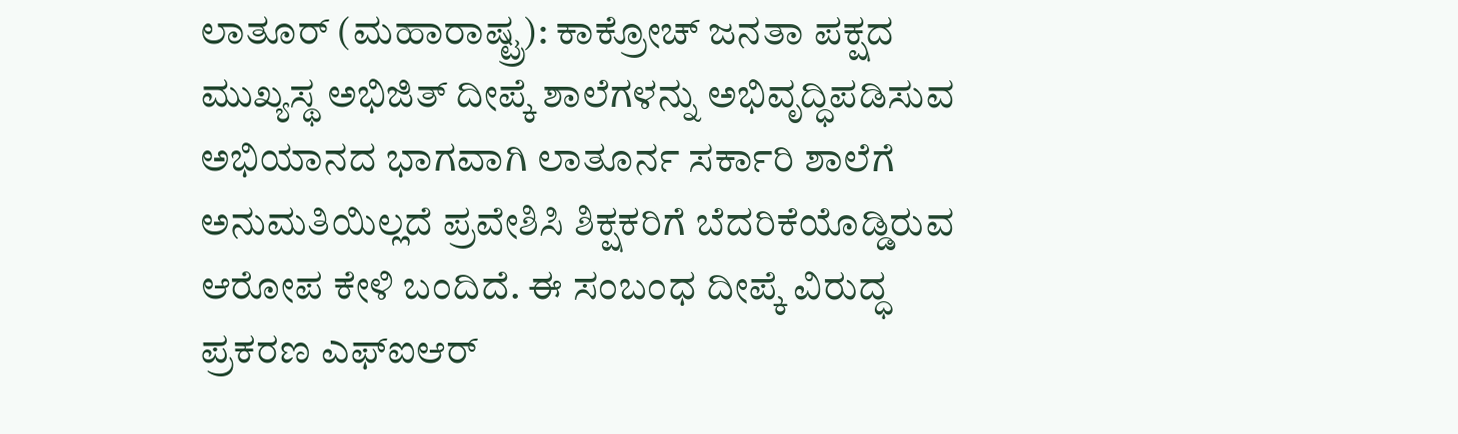ಲಾತೂರ್ (ಮಹಾರಾಷ್ಟ್ರ): ಕಾಕ್ರೋಚ್ ಜನತಾ ಪಕ್ಷದ ಮುಖ್ಯಸ್ಥ ಅಭಿಜಿತ್ ದೀಪ್ಕೆ ಶಾಲೆಗಳನ್ನು ಅಭಿವೃದ್ಧಿಪಡಿಸುವ ಅಭಿಯಾನದ ಭಾಗವಾಗಿ ಲಾತೂರ್ನ ಸರ್ಕಾರಿ ಶಾಲೆಗೆ ಅನುಮತಿಯಿಲ್ಲದೆ ಪ್ರವೇಶಿಸಿ ಶಿಕ್ಷಕರಿಗೆ ಬೆದರಿಕೆಯೊಡ್ಡಿರುವ ಆರೋಪ ಕೇಳಿ ಬಂದಿದೆ. ಈ ಸಂಬಂಧ ದೀಪ್ಕೆ ವಿರುದ್ಧ ಪ್ರಕರಣ ಎಫ್ಐಆರ್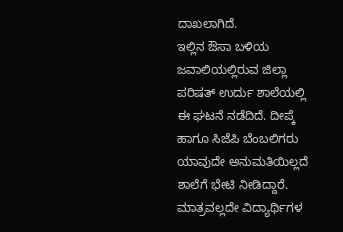ದಾಖಲಾಗಿದೆ.
ಇಲ್ಲಿನ ಔಸಾ ಬಳಿಯ ಜವಾಲಿಯಲ್ಲಿರುವ ಜಿಲ್ಲಾ ಪರಿಷತ್ ಉರ್ದು ಶಾಲೆಯಲ್ಲಿ ಈ ಘಟನೆ ನಡೆದಿದೆ. ದೀಪ್ಕೆ ಹಾಗೂ ಸಿಜೆಪಿ ಬೆಂಬಲಿಗರು ಯಾವುದೇ ಅನುಮತಿಯಿಲ್ಲದೆ ಶಾಲೆಗೆ ಭೇಟಿ ನೀಡಿದ್ದಾರೆ. ಮಾತ್ರವಲ್ಲದೇ ವಿದ್ಯಾರ್ಥಿಗಳ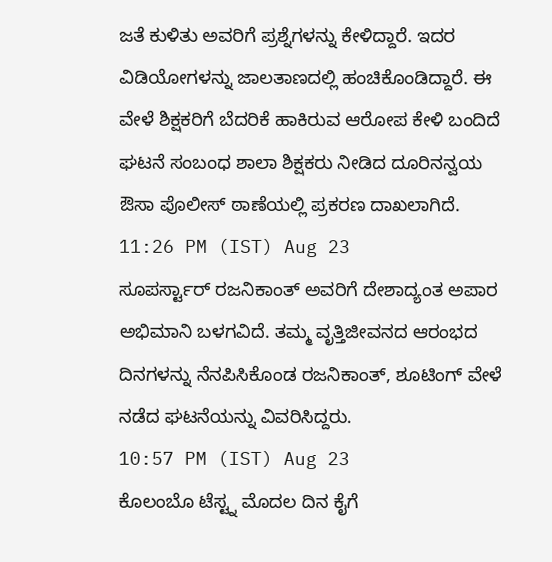ಜತೆ ಕುಳಿತು ಅವರಿಗೆ ಪ್ರಶ್ನೆಗಳನ್ನು ಕೇಳಿದ್ದಾರೆ. ಇದರ ವಿಡಿಯೋಗಳನ್ನು ಜಾಲತಾಣದಲ್ಲಿ ಹಂಚಿಕೊಂಡಿದ್ದಾರೆ. ಈ ವೇಳೆ ಶಿಕ್ಷಕರಿಗೆ ಬೆದರಿಕೆ ಹಾಕಿರುವ ಆರೋಪ ಕೇಳಿ ಬಂದಿದೆ ಘಟನೆ ಸಂಬಂಧ ಶಾಲಾ ಶಿಕ್ಷಕರು ನೀಡಿದ ದೂರಿನನ್ವಯ ಔಸಾ ಪೊಲೀಸ್ ಠಾಣೆಯಲ್ಲಿ ಪ್ರಕರಣ ದಾಖಲಾಗಿದೆ.
11:26 PM (IST) Aug 23
ಸೂಪರ್ಸ್ಟಾರ್ ರಜನಿಕಾಂತ್ ಅವರಿಗೆ ದೇಶಾದ್ಯಂತ ಅಪಾರ ಅಭಿಮಾನಿ ಬಳಗವಿದೆ. ತಮ್ಮ ವೃತ್ತಿಜೀವನದ ಆರಂಭದ ದಿನಗಳನ್ನು ನೆನಪಿಸಿಕೊಂಡ ರಜನಿಕಾಂತ್, ಶೂಟಿಂಗ್ ವೇಳೆ ನಡೆದ ಘಟನೆಯನ್ನು ವಿವರಿಸಿದ್ದರು.
10:57 PM (IST) Aug 23
ಕೊಲಂಬೊ ಟೆಸ್ಟ್ನ ಮೊದಲ ದಿನ ಕೈಗೆ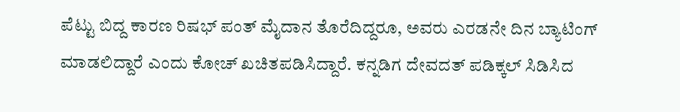ಪೆಟ್ಟು ಬಿದ್ದ ಕಾರಣ ರಿಷಭ್ ಪಂತ್ ಮೈದಾನ ತೊರೆದಿದ್ದರೂ, ಅವರು ಎರಡನೇ ದಿನ ಬ್ಯಾಟಿಂಗ್ ಮಾಡಲಿದ್ದಾರೆ ಎಂದು ಕೋಚ್ ಖಚಿತಪಡಿಸಿದ್ದಾರೆ. ಕನ್ನಡಿಗ ದೇವದತ್ ಪಡಿಕ್ಕಲ್ ಸಿಡಿಸಿದ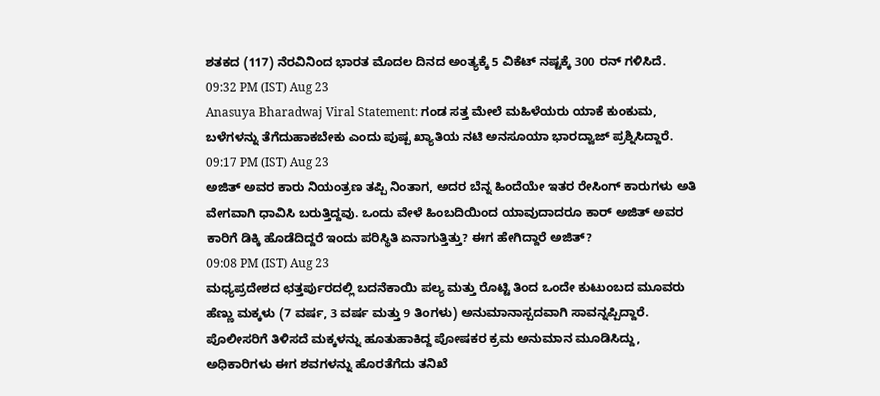ಶತಕದ (117) ನೆರವಿನಿಂದ ಭಾರತ ಮೊದಲ ದಿನದ ಅಂತ್ಯಕ್ಕೆ 5 ವಿಕೆಟ್ ನಷ್ಟಕ್ಕೆ 300 ರನ್ ಗಳಿಸಿದೆ.
09:32 PM (IST) Aug 23
Anasuya Bharadwaj Viral Statement: ಗಂಡ ಸತ್ತ ಮೇಲೆ ಮಹಿಳೆಯರು ಯಾಕೆ ಕುಂಕುಮ, ಬಳೆಗಳನ್ನು ತೆಗೆದುಹಾಕಬೇಕು ಎಂದು ಪುಷ್ಪ ಖ್ಯಾತಿಯ ನಟಿ ಅನಸೂಯಾ ಭಾರದ್ವಾಜ್ ಪ್ರಶ್ನಿಸಿದ್ದಾರೆ.
09:17 PM (IST) Aug 23
ಅಜಿತ್ ಅವರ ಕಾರು ನಿಯಂತ್ರಣ ತಪ್ಪಿ ನಿಂತಾಗ, ಅದರ ಬೆನ್ನ ಹಿಂದೆಯೇ ಇತರ ರೇಸಿಂಗ್ ಕಾರುಗಳು ಅತಿ ವೇಗವಾಗಿ ಧಾವಿಸಿ ಬರುತ್ತಿದ್ದವು. ಒಂದು ವೇಳೆ ಹಿಂಬದಿಯಿಂದ ಯಾವುದಾದರೂ ಕಾರ್ ಅಜಿತ್ ಅವರ ಕಾರಿಗೆ ಡಿಕ್ಕಿ ಹೊಡೆದಿದ್ದರೆ ಇಂದು ಪರಿಸ್ಥಿತಿ ಏನಾಗುತ್ತಿತ್ತು? ಈಗ ಹೇಗಿದ್ದಾರೆ ಅಜಿತ್?
09:08 PM (IST) Aug 23
ಮಧ್ಯಪ್ರದೇಶದ ಛತ್ತರ್ಪುರದಲ್ಲಿ ಬದನೆಕಾಯಿ ಪಲ್ಯ ಮತ್ತು ರೊಟ್ಟಿ ತಿಂದ ಒಂದೇ ಕುಟುಂಬದ ಮೂವರು ಹೆಣ್ಣು ಮಕ್ಕಳು (7 ವರ್ಷ, 3 ವರ್ಷ ಮತ್ತು 9 ತಿಂಗಳು) ಅನುಮಾನಾಸ್ಪದವಾಗಿ ಸಾವನ್ನಪ್ಪಿದ್ದಾರೆ. ಪೊಲೀಸರಿಗೆ ತಿಳಿಸದೆ ಮಕ್ಕಳನ್ನು ಹೂತುಹಾಕಿದ್ದ ಪೋಷಕರ ಕ್ರಮ ಅನುಮಾನ ಮೂಡಿಸಿದ್ದು, ಅಧಿಕಾರಿಗಳು ಈಗ ಶವಗಳನ್ನು ಹೊರತೆಗೆದು ತನಿಖೆ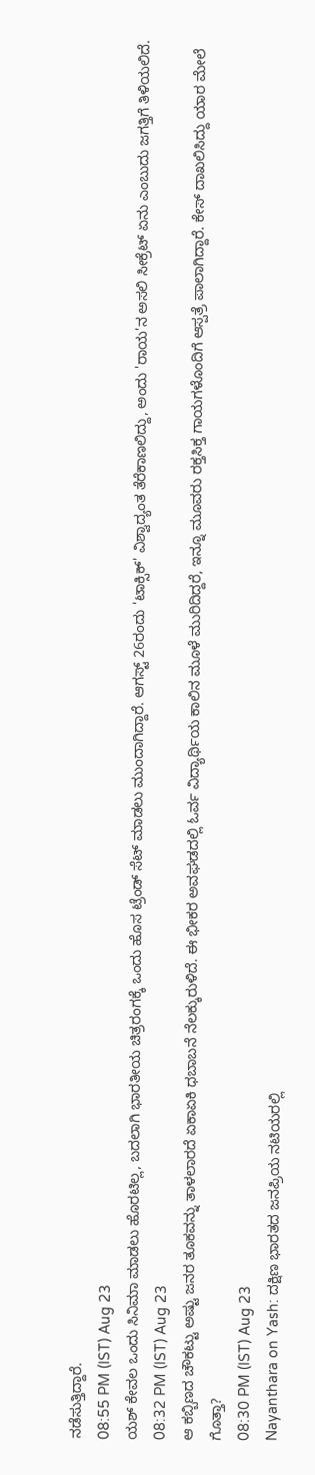ನಡೆಸುತ್ತಿದ್ದಾರೆ.
08:55 PM (IST) Aug 23
ಯಶ್ ಕೇವಲ ಒಂದು ಸಿನಿಮಾ ಮಾಡಲು ಹೊರಟಿಲ್ಲ, ಬದಲಾಗಿ ಭಾರತೀಯ ಚಿತ್ರರಂಗಕ್ಕೆ ಒಂದು ಹೊಸ ಟ್ರೆಂಡ್ ಸೆಟ್ ಮಾಡಲು ಮುಂದಾಗಿದ್ದಾರೆ. ಆಗಸ್ಟ್ 26ರಂದು 'ಟಾಕ್ಸಿಕ್' ವಿಶ್ವಾದ್ಯಂತ ತೆರೆಕಾಣಲಿದ್ದು, ಅಂದು 'ರಾಯ'ನ ಅಸಲಿ ಸೀಕ್ರೆಟ್ ಏನು ಎಂಬುದು ಜಗತ್ತಿಗೆ ತಿಳಿಯಲಿದೆ.
08:32 PM (IST) Aug 23
ಆ ಕಬ್ಬಿಣದ ಚೌಕಟ್ಟು ಅಷ್ಟು ಜನರ ತೂಕವನ್ನು ತಾಳಲಾರದೆ ಏಕಾಏಕಿ ಧಬಾಬನೆ ನೆಲಕ್ಕುರುಳಿದೆ. ಈ ಭೀಕರ ಅವಘಡದಲ್ಲಿ ಓರ್ವ ವಿದ್ಯಾರ್ಥಿಯ ಕಾಲಿನ ಮೂಳೆ ಮುರಿದಿದ್ದರೆ, ಇನ್ನೂ ಮೂವರು ರಕ್ತಸಿಕ್ತ ಗಾಯಗಳೊಂದಿಗೆ ಆಸ್ಪತ್ರೆ ಪಾಲಾಗಿದ್ದಾರೆ. ಕೇಸ್ ದಾಖಲಿಸಿದ್ದು ಯಾರ ಮೇಲೆ ಗೊತ್ತಾ?
08:30 PM (IST) Aug 23
Nayanthara on Yash: ದಕ್ಷಿಣ ಭಾರತದ ಜನಪ್ರಿಯ ನಟಿಯರಲ್ಲಿ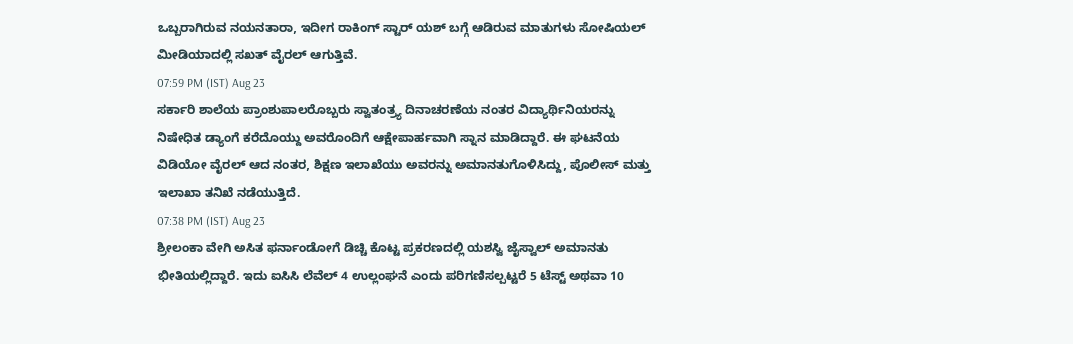ಒಬ್ಬರಾಗಿರುವ ನಯನತಾರಾ, ಇದೀಗ ರಾಕಿಂಗ್ ಸ್ಟಾರ್ ಯಶ್ ಬಗ್ಗೆ ಆಡಿರುವ ಮಾತುಗಳು ಸೋಷಿಯಲ್ ಮೀಡಿಯಾದಲ್ಲಿ ಸಖತ್ ವೈರಲ್ ಆಗುತ್ತಿವೆ.
07:59 PM (IST) Aug 23
ಸರ್ಕಾರಿ ಶಾಲೆಯ ಪ್ರಾಂಶುಪಾಲರೊಬ್ಬರು ಸ್ವಾತಂತ್ರ್ಯ ದಿನಾಚರಣೆಯ ನಂತರ ವಿದ್ಯಾರ್ಥಿನಿಯರನ್ನು ನಿಷೇಧಿತ ಡ್ಯಾಂಗೆ ಕರೆದೊಯ್ದು ಅವರೊಂದಿಗೆ ಆಕ್ಷೇಪಾರ್ಹವಾಗಿ ಸ್ನಾನ ಮಾಡಿದ್ದಾರೆ. ಈ ಘಟನೆಯ ವಿಡಿಯೋ ವೈರಲ್ ಆದ ನಂತರ, ಶಿಕ್ಷಣ ಇಲಾಖೆಯು ಅವರನ್ನು ಅಮಾನತುಗೊಳಿಸಿದ್ದು, ಪೊಲೀಸ್ ಮತ್ತು ಇಲಾಖಾ ತನಿಖೆ ನಡೆಯುತ್ತಿದೆ.
07:38 PM (IST) Aug 23
ಶ್ರೀಲಂಕಾ ವೇಗಿ ಅಸಿತ ಫರ್ನಾಂಡೋಗೆ ಡಿಚ್ಚಿ ಕೊಟ್ಟ ಪ್ರಕರಣದಲ್ಲಿ ಯಶಸ್ವಿ ಜೈಸ್ವಾಲ್ ಅಮಾನತು ಭೀತಿಯಲ್ಲಿದ್ದಾರೆ. ಇದು ಐಸಿಸಿ ಲೆವೆಲ್ 4 ಉಲ್ಲಂಘನೆ ಎಂದು ಪರಿಗಣಿಸಲ್ಪಟ್ಟರೆ 5 ಟೆಸ್ಟ್ ಅಥವಾ 10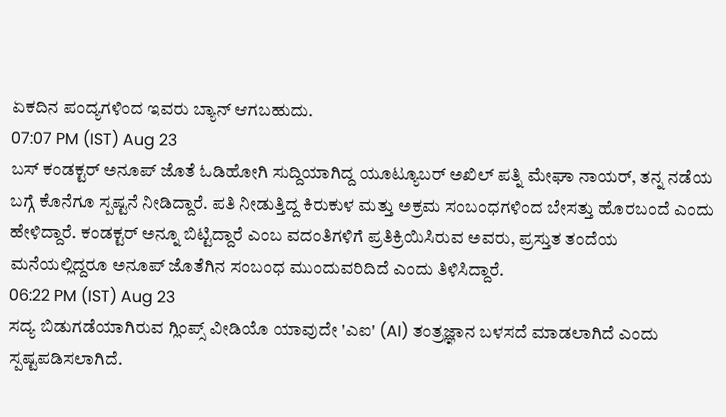ಏಕದಿನ ಪಂದ್ಯಗಳಿಂದ ಇವರು ಬ್ಯಾನ್ ಆಗಬಹುದು.
07:07 PM (IST) Aug 23
ಬಸ್ ಕಂಡಕ್ಟರ್ ಅನೂಪ್ ಜೊತೆ ಓಡಿಹೋಗಿ ಸುದ್ದಿಯಾಗಿದ್ದ ಯೂಟ್ಯೂಬರ್ ಅಖಿಲ್ ಪತ್ನಿ ಮೇಘಾ ನಾಯರ್, ತನ್ನ ನಡೆಯ ಬಗ್ಗೆ ಕೊನೆಗೂ ಸ್ಪಷ್ಟನೆ ನೀಡಿದ್ದಾರೆ. ಪತಿ ನೀಡುತ್ತಿದ್ದ ಕಿರುಕುಳ ಮತ್ತು ಅಕ್ರಮ ಸಂಬಂಧಗಳಿಂದ ಬೇಸತ್ತು ಹೊರಬಂದೆ ಎಂದು ಹೇಳಿದ್ದಾರೆ. ಕಂಡಕ್ಟರ್ ಅನ್ನೂ ಬಿಟ್ಟಿದ್ದಾರೆ ಎಂಬ ವದಂತಿಗಳಿಗೆ ಪ್ರತಿಕ್ರಿಯಿಸಿರುವ ಅವರು, ಪ್ರಸ್ತುತ ತಂದೆಯ ಮನೆಯಲ್ಲಿದ್ದರೂ ಅನೂಪ್ ಜೊತೆಗಿನ ಸಂಬಂಧ ಮುಂದುವರಿದಿದೆ ಎಂದು ತಿಳಿಸಿದ್ದಾರೆ.
06:22 PM (IST) Aug 23
ಸದ್ಯ ಬಿಡುಗಡೆಯಾಗಿರುವ ಗ್ಲಿಂಪ್ಸ್ ವೀಡಿಯೊ ಯಾವುದೇ 'ಎಐ' (AI) ತಂತ್ರಜ್ಞಾನ ಬಳಸದೆ ಮಾಡಲಾಗಿದೆ ಎಂದು ಸ್ಪಷ್ಟಪಡಿಸಲಾಗಿದೆ.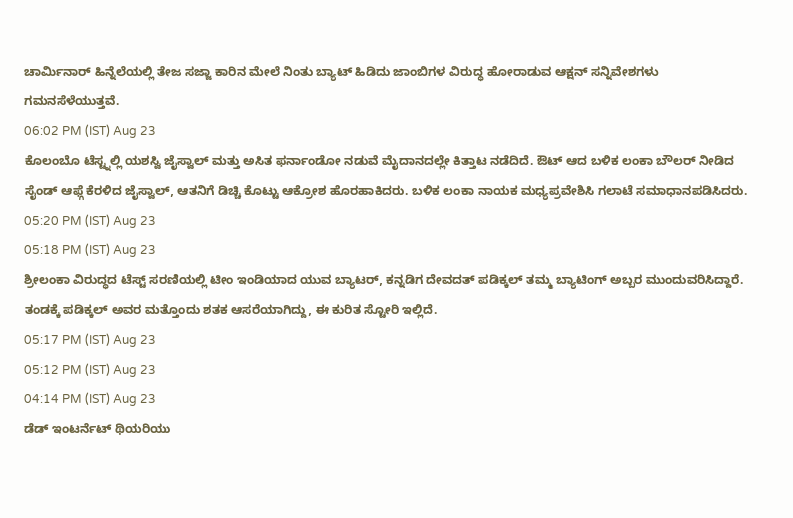ಚಾರ್ಮಿನಾರ್ ಹಿನ್ನೆಲೆಯಲ್ಲಿ ತೇಜ ಸಜ್ಜಾ ಕಾರಿನ ಮೇಲೆ ನಿಂತು ಬ್ಯಾಟ್ ಹಿಡಿದು ಜಾಂಬಿಗಳ ವಿರುದ್ಧ ಹೋರಾಡುವ ಆಕ್ಷನ್ ಸನ್ನಿವೇಶಗಳು ಗಮನಸೆಳೆಯುತ್ತವೆ.
06:02 PM (IST) Aug 23
ಕೊಲಂಬೊ ಟೆಸ್ಟ್ನಲ್ಲಿ ಯಶಸ್ವಿ ಜೈಸ್ವಾಲ್ ಮತ್ತು ಅಸಿತ ಫರ್ನಾಂಡೋ ನಡುವೆ ಮೈದಾನದಲ್ಲೇ ಕಿತ್ತಾಟ ನಡೆದಿದೆ. ಔಟ್ ಆದ ಬಳಿಕ ಲಂಕಾ ಬೌಲರ್ ನೀಡಿದ ಸೈಂಡ್ ಆಫ್ಗೆ ಕೆರಳಿದ ಜೈಸ್ವಾಲ್, ಆತನಿಗೆ ಡಿಚ್ಚಿ ಕೊಟ್ಟು ಆಕ್ರೋಶ ಹೊರಹಾಕಿದರು. ಬಳಿಕ ಲಂಕಾ ನಾಯಕ ಮಧ್ಯಪ್ರವೇಶಿಸಿ ಗಲಾಟೆ ಸಮಾಧಾನಪಡಿಸಿದರು.
05:20 PM (IST) Aug 23
05:18 PM (IST) Aug 23
ಶ್ರೀಲಂಕಾ ವಿರುದ್ಧದ ಟೆಸ್ಟ್ ಸರಣಿಯಲ್ಲಿ ಟೀಂ ಇಂಡಿಯಾದ ಯುವ ಬ್ಯಾಟರ್, ಕನ್ನಡಿಗ ದೇವದತ್ ಪಡಿಕ್ಕಲ್ ತಮ್ಮ ಬ್ಯಾಟಿಂಗ್ ಅಬ್ಬರ ಮುಂದುವರಿಸಿದ್ದಾರೆ. ತಂಡಕ್ಕೆ ಪಡಿಕ್ಕಲ್ ಅವರ ಮತ್ತೊಂದು ಶತಕ ಆಸರೆಯಾಗಿದ್ದು, ಈ ಕುರಿತ ಸ್ಟೋರಿ ಇಲ್ಲಿದೆ.
05:17 PM (IST) Aug 23
05:12 PM (IST) Aug 23
04:14 PM (IST) Aug 23
ಡೆಡ್ ಇಂಟರ್ನೆಟ್ ಥಿಯರಿಯು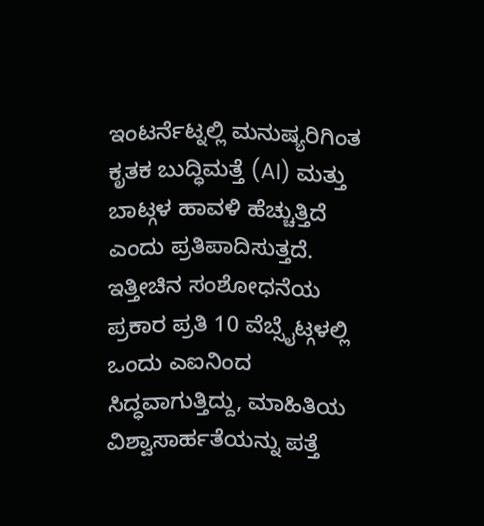ಇಂಟರ್ನೆಟ್ನಲ್ಲಿ ಮನುಷ್ಯರಿಗಿಂತ ಕೃತಕ ಬುದ್ಧಿಮತ್ತೆ (AI) ಮತ್ತು ಬಾಟ್ಗಳ ಹಾವಳಿ ಹೆಚ್ಚುತ್ತಿದೆ ಎಂದು ಪ್ರತಿಪಾದಿಸುತ್ತದೆ. ಇತ್ತೀಚಿನ ಸಂಶೋಧನೆಯ ಪ್ರಕಾರ ಪ್ರತಿ 10 ವೆಬ್ಸೈಟ್ಗಳಲ್ಲಿ ಒಂದು ಎಐನಿಂದ ಸಿದ್ಧವಾಗುತ್ತಿದ್ದು, ಮಾಹಿತಿಯ ವಿಶ್ವಾಸಾರ್ಹತೆಯನ್ನು ಪತ್ತೆ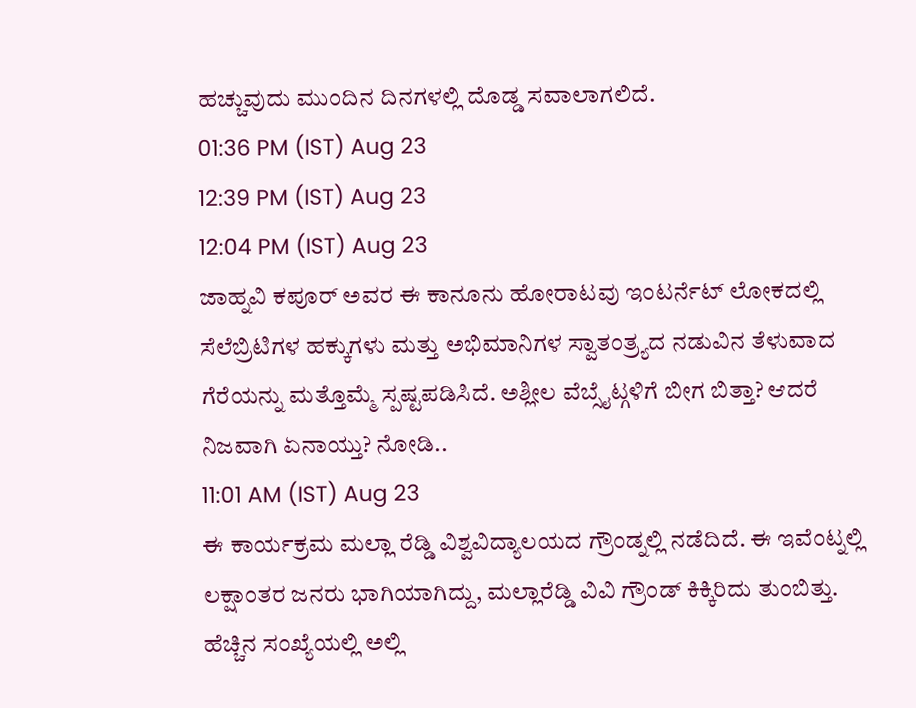ಹಚ್ಚುವುದು ಮುಂದಿನ ದಿನಗಳಲ್ಲಿ ದೊಡ್ಡ ಸವಾಲಾಗಲಿದೆ.
01:36 PM (IST) Aug 23
12:39 PM (IST) Aug 23
12:04 PM (IST) Aug 23
ಜಾಹ್ನವಿ ಕಪೂರ್ ಅವರ ಈ ಕಾನೂನು ಹೋರಾಟವು ಇಂಟರ್ನೆಟ್ ಲೋಕದಲ್ಲಿ ಸೆಲೆಬ್ರಿಟಿಗಳ ಹಕ್ಕುಗಳು ಮತ್ತು ಅಭಿಮಾನಿಗಳ ಸ್ವಾತಂತ್ರ್ಯದ ನಡುವಿನ ತೆಳುವಾದ ಗೆರೆಯನ್ನು ಮತ್ತೊಮ್ಮೆ ಸ್ಪಷ್ಟಪಡಿಸಿದೆ. ಅಶ್ಲೀಲ ವೆಬ್ಸೈಟ್ಗಳಿಗೆ ಬೀಗ ಬಿತ್ತಾ? ಆದರೆ ನಿಜವಾಗಿ ಏನಾಯ್ತು? ನೋಡಿ..
11:01 AM (IST) Aug 23
ಈ ಕಾರ್ಯಕ್ರಮ ಮಲ್ಲಾ ರೆಡ್ಡಿ ವಿಶ್ವವಿದ್ಯಾಲಯದ ಗ್ರೌಂಡ್ನಲ್ಲಿ ನಡೆದಿದೆ. ಈ ಇವೆಂಟ್ನಲ್ಲಿ ಲಕ್ಷಾಂತರ ಜನರು ಭಾಗಿಯಾಗಿದ್ದು, ಮಲ್ಲಾರೆಡ್ಡಿ ವಿವಿ ಗ್ರೌಂಡ್ ಕಿಕ್ಕಿರಿದು ತುಂಬಿತ್ತು. ಹೆಚ್ಚಿನ ಸಂಖ್ಯೆಯಲ್ಲಿ ಅಲ್ಲಿ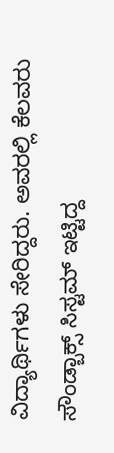ವಿದ್ಯಾರ್ಥಿಗಳು ಸೇರಿದ್ದರು. ಅವರಲ್ಲಿ ಕೆಲವರು ಸೌಂಡ್ಬಾಕ್ಸ್ ಸಿಸ್ಟಮ್ ಇಟ್ಟಿದ್ದ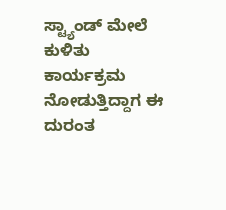ಸ್ಟ್ಯಾಂಡ್ ಮೇಲೆ ಕುಳಿತು ಕಾರ್ಯಕ್ರಮ ನೋಡುತ್ತಿದ್ದಾಗ ಈ ದುರಂತ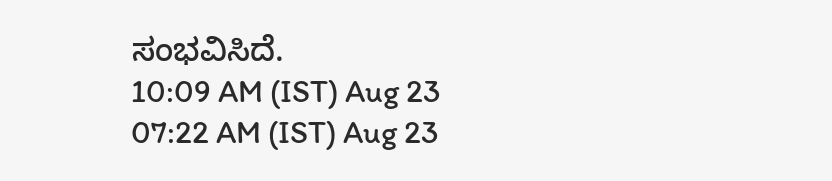ಸಂಭವಿಸಿದೆ.
10:09 AM (IST) Aug 23
07:22 AM (IST) Aug 23